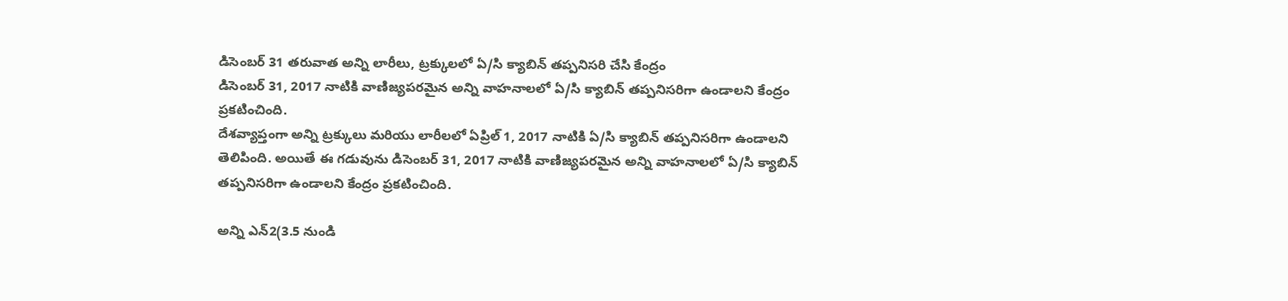డిసెంబర్ 31 తరువాత అన్ని లారీలు, ట్రక్కులలో ఏ/సి క్యాబిన్ తప్పనిసరి చేసి కేంద్రం
డిసెంబర్ 31, 2017 నాటికి వాణిజ్యపరమైన అన్ని వాహనాలలో ఏ/సి క్యాబిన్ తప్పనిసరిగా ఉండాలని కేంద్రం ప్రకటించింది.
దేశవ్యాప్తంగా అన్ని ట్రక్కులు మరియు లారీలలో ఏప్రిల్ 1, 2017 నాటికి ఏ/సి క్యాబిన్ తప్పనిసరిగా ఉండాలని తెలిపింది. అయితే ఈ గడువును డిసెంబర్ 31, 2017 నాటికి వాణిజ్యపరమైన అన్ని వాహనాలలో ఏ/సి క్యాబిన్ తప్పనిసరిగా ఉండాలని కేంద్రం ప్రకటించింది.

అన్ని ఎన్2(3.5 నుండి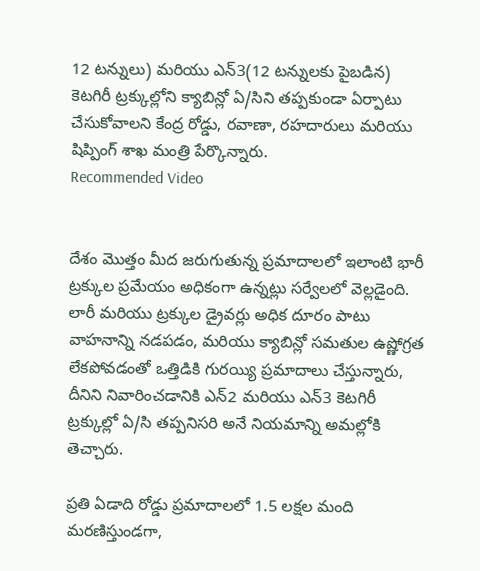12 టన్నులు) మరియు ఎన్3(12 టన్నులకు పైబడిన) కెటగిరీ ట్రక్కుల్లోని క్యాబిన్లో ఏ/సిని తప్పకుండా ఏర్పాటు చేసుకోవాలని కేంద్ర రోడ్డు, రవాణా, రహదారులు మరియు షిప్పింగ్ శాఖ మంత్రి పేర్కొన్నారు.
Recommended Video


దేశం మొత్తం మీద జరుగుతున్న ప్రమాదాలలో ఇలాంటి భారీ ట్రక్కుల ప్రమేయం అధికంగా ఉన్నట్లు సర్వేలలో వెల్లడైంది. లారీ మరియు ట్రక్కుల డ్రైవర్లు అధిక దూరం పాటు వాహనాన్ని నడపడం, మరియు క్యాబిన్లో సమతుల ఉష్ణోగ్రత లేకపోవడంతో ఒత్తిడికి గురయ్యి ప్రమాదాలు చేస్తున్నారు, దీనిని నివారించడానికి ఎన్2 మరియు ఎన్3 కెటగిరీ ట్రక్కుల్లో ఏ/సి తప్పనిసరి అనే నియమాన్ని అమల్లోకి తెచ్చారు.

ప్రతి ఏడాది రోడ్డు ప్రమాదాలలో 1.5 లక్షల మంది మరణిస్తుండగా,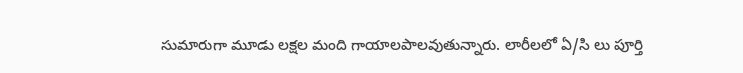సుమారుగా మూడు లక్షల మంది గాయాలపాలవుతున్నారు. లారీలలో ఏ/సి లు పూర్తి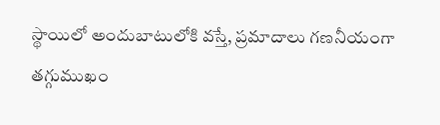స్థాయిలో అందుబాటులోకి వస్తే, ప్రమాదాలు గణనీయంగా తగ్గుముఖం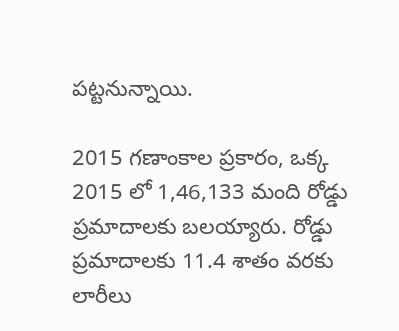పట్టనున్నాయి.

2015 గణాంకాల ప్రకారం, ఒక్క 2015 లో 1,46,133 మంది రోడ్డు ప్రమాదాలకు బలయ్యారు. రోడ్డు ప్రమాదాలకు 11.4 శాతం వరకు లారీలు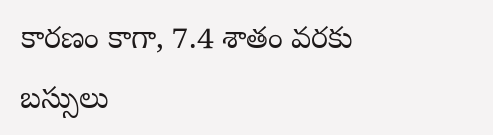కారణం కాగా, 7.4 శాతం వరకు బస్సులు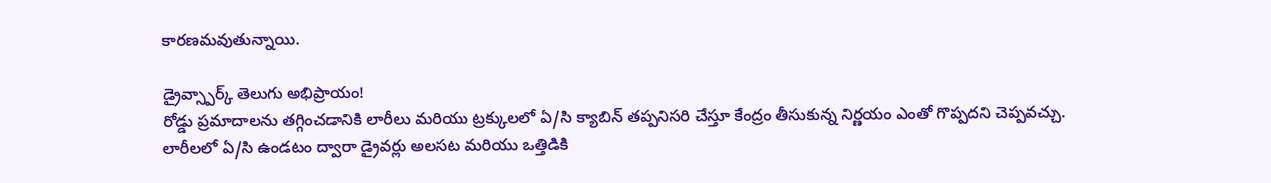కారణమవుతున్నాయి.

డ్రైవ్స్పార్క్ తెలుగు అభిప్రాయం!
రోడ్డు ప్రమాదాలను తగ్గించడానికి లారీలు మరియు ట్రక్కులలో ఏ/సి క్యాబిన్ తప్పనిసరి చేస్తూ కేంద్రం తీసుకున్న నిర్ణయం ఎంతో గొప్పదని చెప్పవచ్చు. లారీలలో ఏ/సి ఉండటం ద్వారా డ్రైవర్లు అలసట మరియు ఒత్తిడికి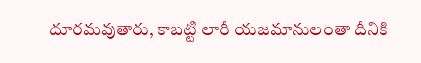దూరమవుతారు, కాబట్టి లారీ యజమానులంతా దీనికి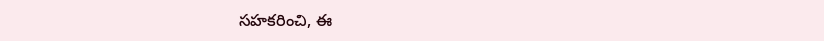సహకరించి, ఈ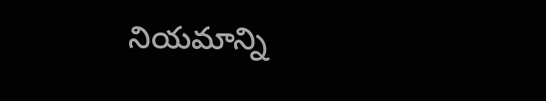నియమాన్ని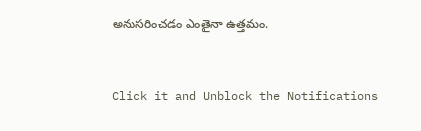అనుసరించడం ఎంతైనా ఉత్తమం.


Click it and Unblock the Notifications